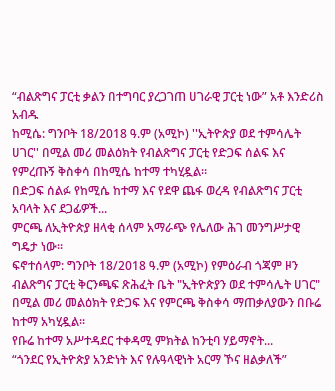“ብልጽግና ፓርቲ ቃልን በተግባር ያረጋገጠ ሀገራዊ ፓርቲ ነው” አቶ እንድሪስ አብዱ
ከሚሴ: ግንቦት 18/2018 ዓ.ም (አሚኮ) ''ኢትዮጵያ ወደ ተምሳሌት ሀገር'' በሚል መሪ መልዕክት የብልጽግና ፓርቲ የድጋፍ ሰልፍ እና የምረጡኝ ቅስቀሳ በከሚሴ ከተማ ተካሂዷል።
በድጋፍ ሰልፉ የከሚሴ ከተማ እና የደዋ ጨፋ ወረዳ የብልጽግና ፓርቲ አባላት እና ደጋፊዎች...
ምርጫ ለኢትዮጵያ ዘላቂ ሰላም አማራጭ የሌለው ሕገ መንግሥታዊ ግዴታ ነው።
ፍኖተሰላም: ግንቦት 18/2018 ዓ.ም (አሚኮ) የምዕራብ ጎጃም ዞን ብልጽግና ፓርቲ ቅርንጫፍ ጽሕፈት ቤት "ኢትዮጵያን ወደ ተምሳሌት ሀገር" በሚል መሪ መልዕክት የድጋፍ እና የምርጫ ቅስቀሳ ማጠቃለያውን በቡሬ ከተማ አካሂዷል።
የቡሬ ከተማ አሥተዳደር ተቀዳሚ ምክትል ከንቲባ ሃይማኖት...
“ጎንደር የኢትዮጵያ አንድነት እና የሉዓላዊነት አርማ ኾና ዘልቃለች”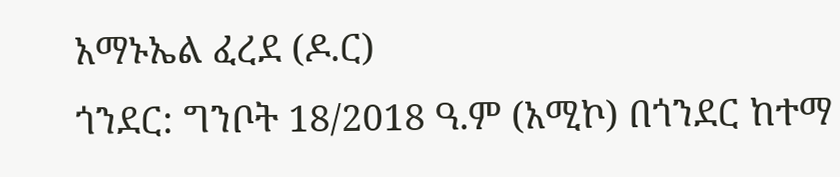አማኑኤል ፈረደ (ዶ.ር)
ጎንደር: ግንቦት 18/2018 ዓ.ም (አሚኮ) በጎንደር ከተማ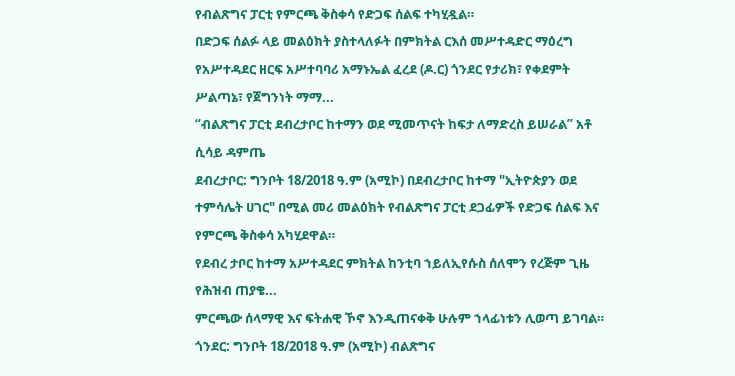የብልጽግና ፓርቲ የምርጫ ቅስቀሳ የድጋፍ ሰልፍ ተካሂዷል።
በድጋፍ ሰልፉ ላይ መልዕክት ያስተላለፉት በምክትል ርእሰ መሥተዳድር ማዕረግ የአሥተዳደር ዘርፍ አሥተባባሪ አማኑኤል ፈረደ (ዶ.ር) ጎንደር የታሪክ፣ የቀደምት ሥልጣኔ፣ የጀግንነት ማማ...
“ብልጽግና ፓርቲ ደብረታቦር ከተማን ወደ ሚመጥናት ከፍታ ለማድረስ ይሠራል” አቶ ሲሳይ ዳምጤ
ደብረታቦር: ግንቦት 18/2018 ዓ.ም (አሚኮ) በደብረታቦር ከተማ "ኢትዮጵያን ወደ ተምሳሌት ሀገር" በሚል መሪ መልዕክት የብልጽግና ፓርቲ ደጋፊዎች የድጋፍ ሰልፍ እና የምርጫ ቅስቀሳ አካሂደዋል።
የደብረ ታቦር ከተማ አሥተዳደር ምክትል ከንቲባ ኀይለኢየሱስ ሰለሞን የረጅም ጊዜ የሕዝብ ጠያቄ...
ምርጫው ሰላማዊ እና ፍትሐዊ ኾኖ እንዲጠናቀቅ ሁሉም ኀላፊነቱን ሊወጣ ይገባል።
ጎንደር: ግንቦት 18/2018 ዓ.ም (አሚኮ) ብልጽግና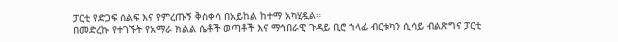ፓርቲ የድጋፍ ሰልፍ እና የምረጡኝ ቅስቀሳ በአይከል ከተማ አካሂዷል።
በመድረኩ የተገኙት የአማራ ክልል ሴቶች ወጣቶች እና ማኅበራዊ ጉዳይ ቢሮ ኀላፊ ብርቱካን ሲሳይ ብልጽግና ፓርቲ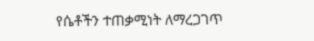የሴቶችን ተጠቃሚነት ለማረጋገጥ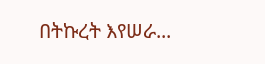በትኩረት እየሠራ...